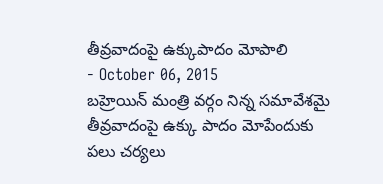తీవ్రవాదంపై ఉక్కుపాదం మోపాలి
- October 06, 2015
బహ్రెయిన్ మంత్రి వర్గం నిన్న సమావేశమై తీవ్రవాదంపై ఉక్కు పాదం మోపేందుకు పలు చర్యలు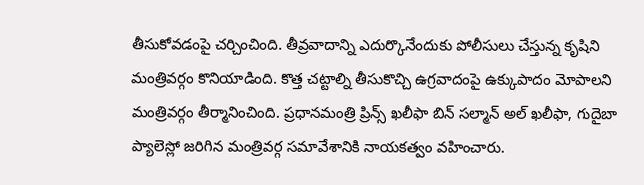తీసుకోవడంపై చర్చించింది. తీవ్రవాదాన్ని ఎదుర్కొనేందుకు పోలీసులు చేస్తున్న కృషిని మంత్రివర్గం కొనియాడింది. కొత్త చట్టాల్ని తీసుకొచ్చి ఉగ్రవాదంపై ఉక్కుపాదం మోపాలని మంత్రివర్గం తీర్మానించింది. ప్రధానమంత్రి ప్రిన్స్ ఖలీఫా బిన్ సల్మాన్ అల్ ఖలీఫా, గుదైబా ప్యాలెస్లో జరిగిన మంత్రివర్గ సమావేశానికి నాయకత్వం వహించారు.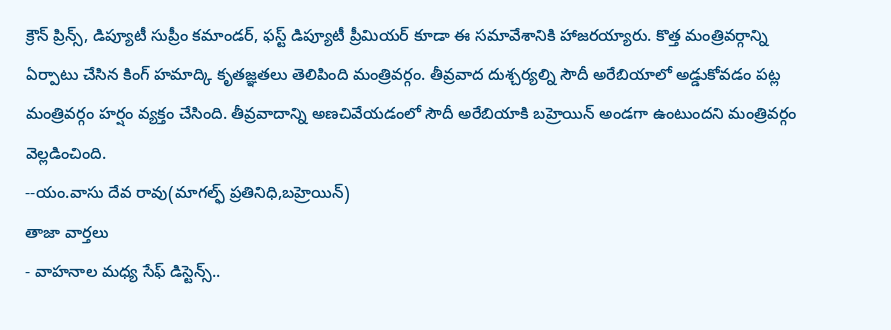క్రౌన్ ప్రిన్స్, డిప్యూటీ సుప్రీం కమాండర్, ఫస్ట్ డిప్యూటీ ప్రీమియర్ కూడా ఈ సమావేశానికి హాజరయ్యారు. కొత్త మంత్రివర్గాన్ని ఏర్పాటు చేసిన కింగ్ హమాద్కి కృతజ్ఞతలు తెలిపింది మంత్రివర్గం. తీవ్రవాద దుశ్చర్యల్ని సౌదీ అరేబియాలో అడ్డుకోవడం పట్ల మంత్రివర్గం హర్షం వ్యక్తం చేసింది. తీవ్రవాదాన్ని అణచివేయడంలో సౌదీ అరేబియాకి బహ్రెయిన్ అండగా ఉంటుందని మంత్రివర్గం వెల్లడించింది.
--యం.వాసు దేవ రావు(మాగల్ఫ్ ప్రతినిధి,బహ్రెయిన్)
తాజా వార్తలు
- వాహనాల మధ్య సేఫ్ డిస్టెన్స్..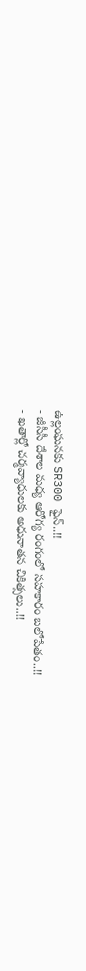ఉల్లంఘనకు SR300 ఫైన్..!!
- జీసీసీ దేశాల మధ్య ఆరోగ్య రంగంలో సహకారం బలోపేతం..!!
- ఖతార్లో చర్మవ్యాధులకు అధునాతన చికిత్సలు..!!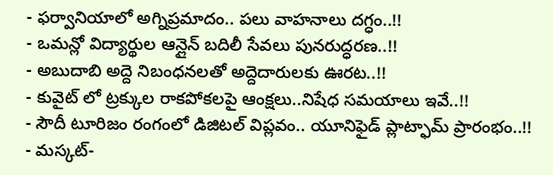- ఫర్వానియాలో అగ్నిప్రమాదం.. పలు వాహనాలు దగ్ధం..!!
- ఒమన్లో విద్యార్థుల ఆన్లైన్ బదిలీ సేవలు పునరుద్ధరణ..!!
- అబుదాబి అద్దె నిబంధనలతో అద్దెదారులకు ఊరట..!!
- కువైట్ లో ట్రక్కుల రాకపోకలపై ఆంక్షలు..నిషేధ సమయాలు ఇవే..!!
- సౌదీ టూరిజం రంగంలో డిజిటల్ విప్లవం.. యూనిఫైడ్ ప్లాట్ఫామ్ ప్రారంభం..!!
- మస్కట్-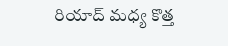రియాద్ మధ్య కొత్త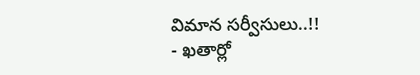విమాన సర్వీసులు..!!
- ఖతార్లో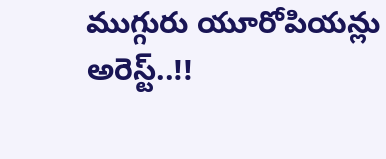ముగ్గురు యూరోపియన్లు అరెస్ట్..!!